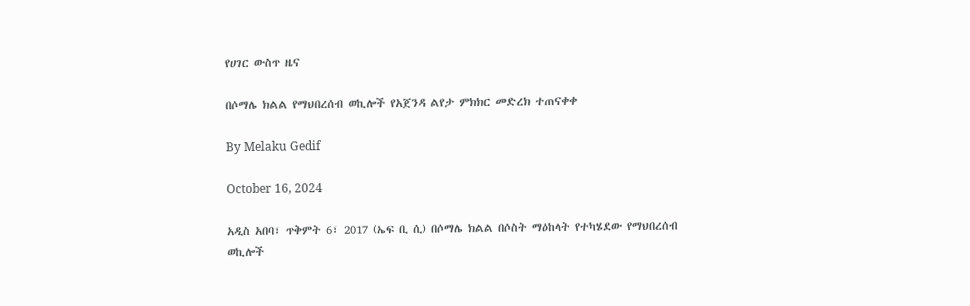የሀገር ውስጥ ዜና

በሶማሌ ክልል የማህበረሰብ ወኪሎች የአጀንዳ ልየታ ምክክር መድረክ ተጠናቀቀ

By Melaku Gedif

October 16, 2024

አዲስ አበባ፣ ጥቅምት 6፣ 2017 (ኤፍ ቢ ሲ) በሶማሌ ክልል በሶስት ማዕከላት የተካሄደው የማህበረሰብ ወኪሎች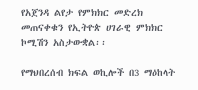የአጀንዳ ልየታ የምክክር መድረክ መጠናቀቁን የኢትዮጵ ሀገራዊ ምክክር ኮሚሽን አስታውቋል፡፡

የማህበረሰብ ክፍል ወኪሎች በ3 ማዕከላት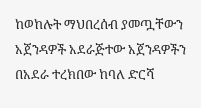ከወከሉት ማህበረሰብ ያመጧቸውን አጀንዳዎች አደራጅተው አጀንዳዎችን በአደራ ተረክበው ከባለ ድርሻ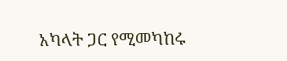አካላት ጋር የሚመካከሩ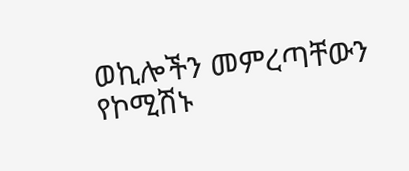ወኪሎችን መምረጣቸውን የኮሚሽኑ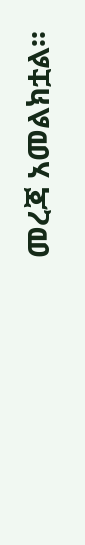መረጃ አመልክቷል፡፡